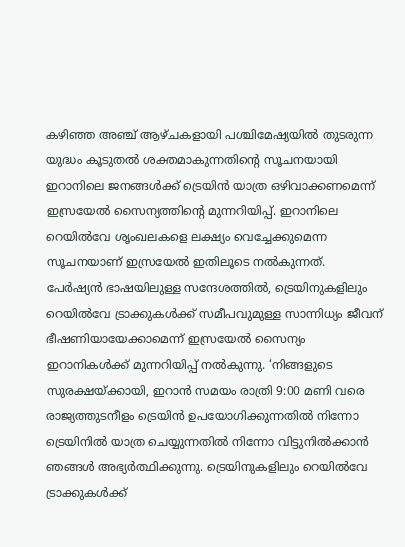കഴിഞ്ഞ അഞ്ച് ആഴ്ചകളായി പശ്ചിമേഷ്യയില്‍ തുടരുന്ന യുദ്ധം കൂടുതൽ ശക്തമാകുന്നതിന്‍റെ സൂചനയായി ഇറാനിലെ ജനങ്ങൾക്ക് ട്രെയിൻ യാത്ര ഒഴിവാക്കണമെന്ന് ഇസ്രയേൽ സൈന്യത്തിന്‍റെ മുന്നറിയിപ്പ്. ഇറാനിലെ റെയിൽവേ ശൃംഖലകളെ ലക്ഷ്യം വെച്ചേക്കുമെന്ന സൂചനയാണ് ഇസ്രയേൽ ഇതിലൂടെ നൽകുന്നത്. പേർഷ്യൻ ഭാഷയിലുള്ള സന്ദേശത്തിൽ, ട്രെയിനുകളിലും റെയിൽവേ ട്രാക്കുകൾക്ക് സമീപവുമുള്ള സാന്നിധ്യം ജീവന് ഭീഷണിയായേക്കാമെന്ന് ഇസ്രയേൽ സൈന്യം ഇറാനികള്‍ക്ക് മുന്നറിയിപ്പ് നല്‍കുന്നു. ‘നിങ്ങളുടെ സുരക്ഷയ്ക്കായി, ഇറാൻ സമയം രാത്രി 9:00 മണി വരെ രാജ്യത്തുടനീളം ട്രെയിൻ ഉപയോഗിക്കുന്നതിൽ നിന്നോ ട്രെയിനിൽ യാത്ര ചെയ്യുന്നതിൽ നിന്നോ വിട്ടുനിൽക്കാൻ ഞങ്ങൾ അഭ്യർത്ഥിക്കുന്നു. ട്രെയിനുകളിലും റെയിൽവേ ട്രാക്കുകൾക്ക്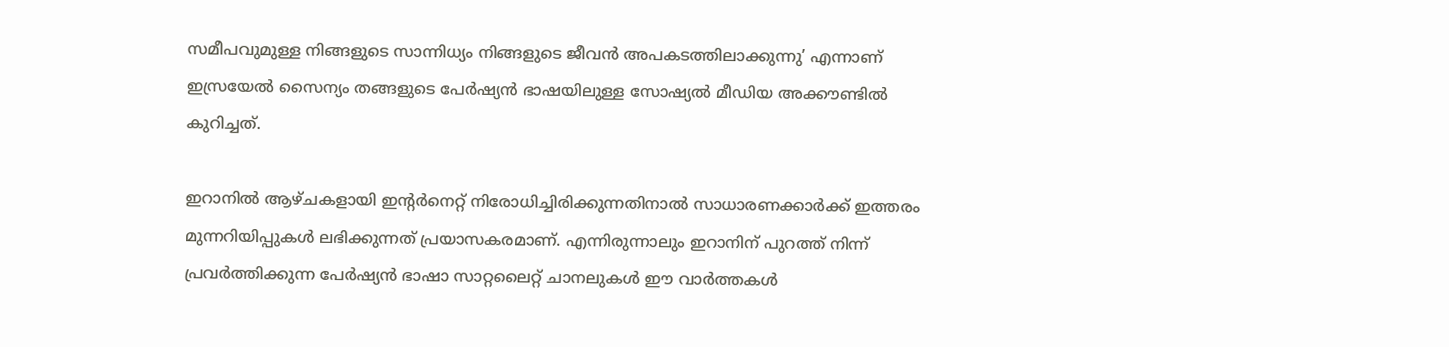സമീപവുമുള്ള നിങ്ങളുടെ സാന്നിധ്യം നിങ്ങളുടെ ജീവൻ അപകടത്തിലാക്കുന്നു’ എന്നാണ് ഇസ്രയേൽ സൈന്യം തങ്ങളുടെ പേർഷ്യൻ ഭാഷയിലുള്ള സോഷ്യൽ മീഡിയ അക്കൗണ്ടിൽ കുറിച്ചത്.

ഇറാനിൽ ആഴ്ചകളായി ഇന്‍റര്‍നെറ്റ് നിരോധിച്ചിരിക്കുന്നതിനാൽ സാധാരണക്കാർക്ക് ഇത്തരം മുന്നറിയിപ്പുകൾ ലഭിക്കുന്നത് പ്രയാസകരമാണ്. എന്നിരുന്നാലും ഇറാനിന് പുറത്ത് നിന്ന് പ്രവർത്തിക്കുന്ന പേർഷ്യൻ ഭാഷാ സാറ്റലൈറ്റ് ചാനലുകൾ ഈ വാർത്തകൾ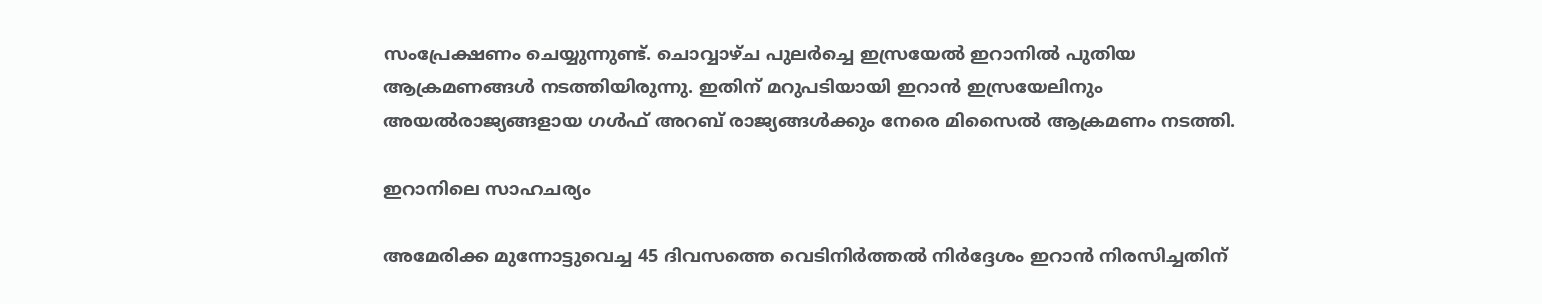സംപ്രേക്ഷണം ചെയ്യുന്നുണ്ട്. ചൊവ്വാഴ്ച പുലർച്ചെ ഇസ്രയേൽ ഇറാനിൽ പുതിയ ആക്രമണങ്ങൾ നടത്തിയിരുന്നു. ഇതിന് മറുപടിയായി ഇറാൻ ഇസ്രയേലിനും അയൽരാജ്യങ്ങളായ ഗൾഫ് അറബ് രാജ്യങ്ങൾക്കും നേരെ മിസൈൽ ആക്രമണം നടത്തി.

ഇറാനിലെ സാഹചര്യം

അമേരിക്ക മുന്നോട്ടുവെച്ച 45 ദിവസത്തെ വെടിനിർത്തൽ നിർദ്ദേശം ഇറാൻ നിരസിച്ചതിന്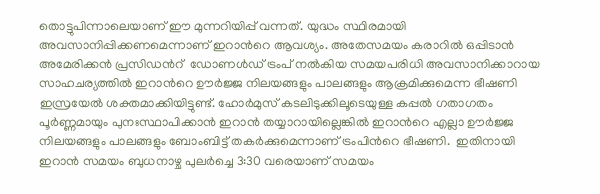തൊട്ടുപിന്നാലെയാണ് ഈ മുന്നറിയിപ്പ് വന്നത്. യുദ്ധം സ്ഥിരമായി അവസാനിപ്പിക്കണമെന്നാണ് ഇറാന്‍റെ ആവശ്യം. അതേസമയം കരാറിൽ ഒപ്പിടാൻ അമേരിക്കൻ പ്രസിഡന്‍റ്  ഡോണൾഡ് ട്രംപ് നൽകിയ സമയപരിധി അവസാനിക്കാറായ സാഹചര്യത്തിൽ ഇറാന്‍റെ ഊർജ്ജ നിലയങ്ങളും പാലങ്ങളും ആക്രമിക്കുമെന്ന ഭീഷണി ഇസ്രയേൽ ശക്തമാക്കിയിട്ടുണ്ട്. ഹോർമുസ് കടലിടുക്കിലൂടെയുള്ള കപ്പൽ ഗതാഗതം പൂർണ്ണമായും പുനഃസ്ഥാപിക്കാൻ ഇറാൻ തയ്യാറായില്ലെങ്കിൽ ഇറാന്‍റെ എല്ലാ ഊർജ്ജ നിലയങ്ങളും പാലങ്ങളും ബോംബിട്ട് തകർക്കുമെന്നാണ് ട്രംപിന്‍റെ ഭീഷണി.  ഇതിനായി ഇറാൻ സമയം ബുധനാഴ്ച പുലർച്ചെ 3:30 വരെയാണ് സമയം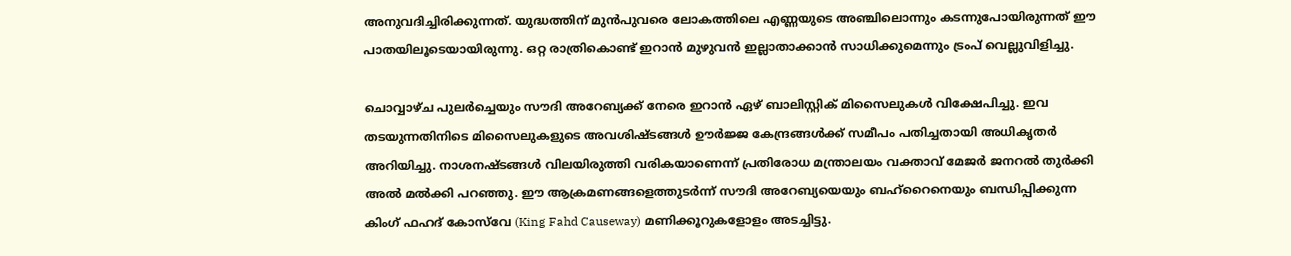അനുവദിച്ചിരിക്കുന്നത്. യുദ്ധത്തിന് മുന്‍പുവരെ ലോകത്തിലെ എണ്ണയുടെ അഞ്ചിലൊന്നും കടന്നുപോയിരുന്നത് ഈ പാതയിലൂടെയായിരുന്നു. ഒറ്റ രാത്രികൊണ്ട് ഇറാന്‍ മുഴുവൻ ഇല്ലാതാക്കാൻ സാധിക്കുമെന്നും ട്രംപ് വെല്ലുവിളിച്ചു.

ചൊവ്വാഴ്ച പുലർച്ചെയും സൗദി അറേബ്യക്ക് നേരെ ഇറാൻ ഏഴ് ബാലിസ്റ്റിക് മിസൈലുകൾ വിക്ഷേപിച്ചു. ഇവ തടയുന്നതിനിടെ മിസൈലുകളുടെ അവശിഷ്ടങ്ങൾ ഊർജ്ജ കേന്ദ്രങ്ങൾക്ക് സമീപം പതിച്ചതായി അധികൃതർ അറിയിച്ചു. നാശനഷ്ടങ്ങൾ വിലയിരുത്തി വരികയാണെന്ന് പ്രതിരോധ മന്ത്രാലയം വക്താവ് മേജർ ജനറൽ തുർക്കി അൽ മൽക്കി പറഞ്ഞു. ഈ ആക്രമണങ്ങളെത്തുടർന്ന് സൗദി അറേബ്യയെയും ബഹ്‌റൈനെയും ബന്ധിപ്പിക്കുന്ന കിംഗ് ഫഹദ് കോസ്‌വേ (King Fahd Causeway) മണിക്കൂറുകളോളം അടച്ചിട്ടു.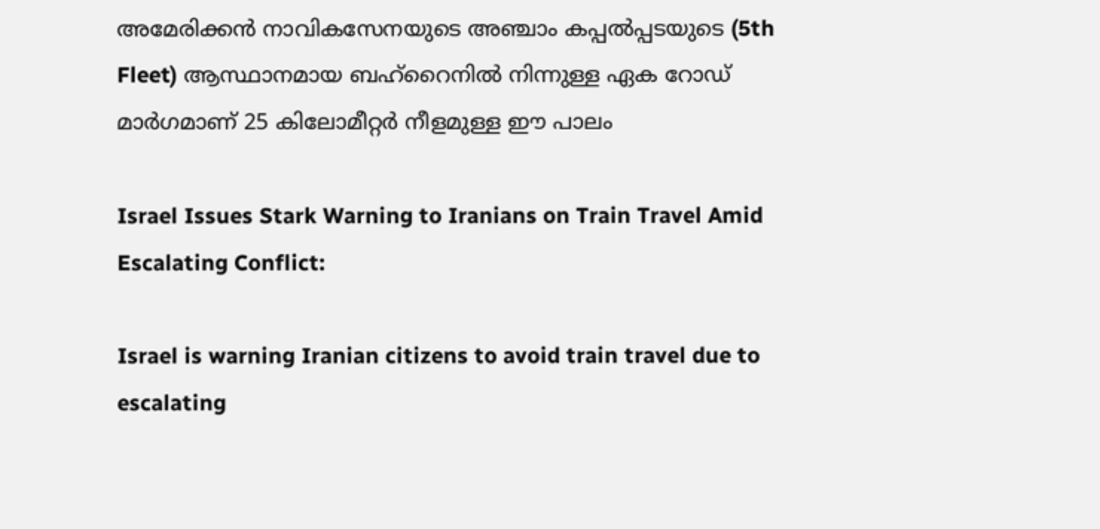അമേരിക്കൻ നാവികസേനയുടെ അഞ്ചാം കപ്പൽപ്പടയുടെ (5th Fleet) ആസ്ഥാനമായ ബഹ്‌റൈനിൽ നിന്നുള്ള ഏക റോഡ് മാർഗമാണ് 25 കിലോമീറ്റർ നീളമുള്ള ഈ പാലം

Israel Issues Stark Warning to Iranians on Train Travel Amid Escalating Conflict:

Israel is warning Iranian citizens to avoid train travel due to escalating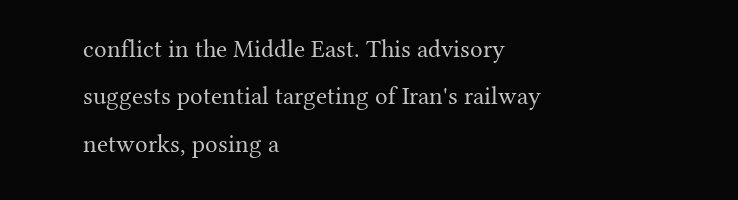conflict in the Middle East. This advisory suggests potential targeting of Iran's railway networks, posing a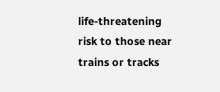life-threatening risk to those near trains or tracks